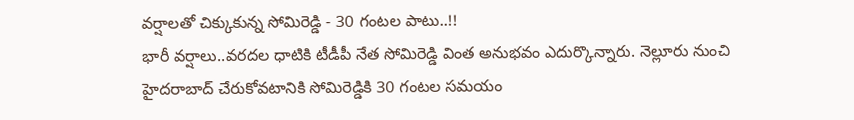వర్షాలతో చిక్కుకున్న సోమిరెడ్డి - 30 గంటల పాటు..!!
భారీ వర్షాలు..వరదల ధాటికి టీడీపీ నేత సోమిరెడ్డి వింత అనుభవం ఎదుర్కొన్నారు. నెల్లూరు నుంచి హైదరాబాద్ చేరుకోవటానికి సోమిరెడ్డికి 30 గంటల సమయం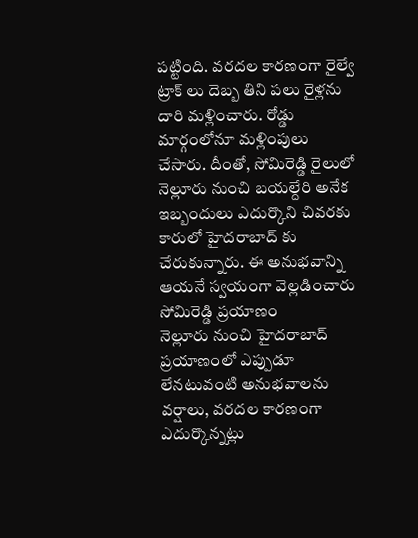పట్టింది. వరదల కారణంగా రైల్వే ట్రాక్ లు దెబ్బ తిని పలు రైళ్లను దారి మళ్లించారు. రోడ్డు మార్గంలోనూ మళ్లింపులు చేసారు. దీంతో, సోమిరెడ్డి రైలులో నెల్లూరు నుంచి బయల్దేరి అనేక ఇబ్బందులు ఎదుర్కొని చివరకు కారులో హైదరాబాద్ కు చేరుకున్నారు. ఈ అనుభవాన్ని ఆయనే స్వయంగా వెల్లడించారు
సోమిరెడ్డి ప్రయాణం
నెల్లూరు నుంచి హైదరాబాద్ ప్రయాణంలో ఎప్పుడూ లేనటువంటి అనుభవాలను వర్షాలు, వరదల కారణంగా ఎదుర్కొన్నట్లు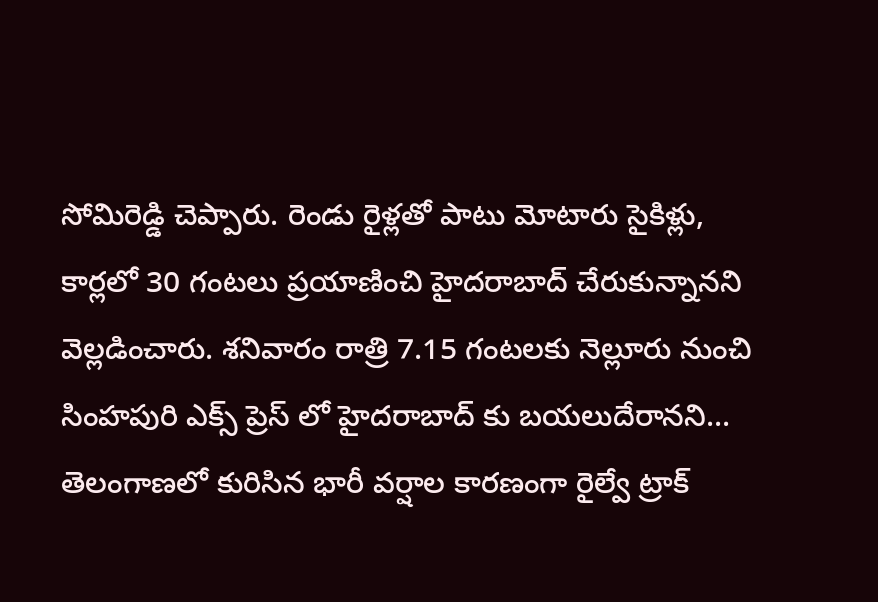సోమిరెడ్డి చెప్పారు. రెండు రైళ్లతో పాటు మోటారు సైకిళ్లు, కార్లలో 30 గంటలు ప్రయాణించి హైదరాబాద్ చేరుకున్నానని వెల్లడించారు. శనివారం రాత్రి 7.15 గంటలకు నెల్లూరు నుంచి సింహపురి ఎక్స్ ప్రెస్ లో హైదరాబాద్ కు బయలుదేరానని... తెలంగాణలో కురిసిన భారీ వర్షాల కారణంగా రైల్వే ట్రాక్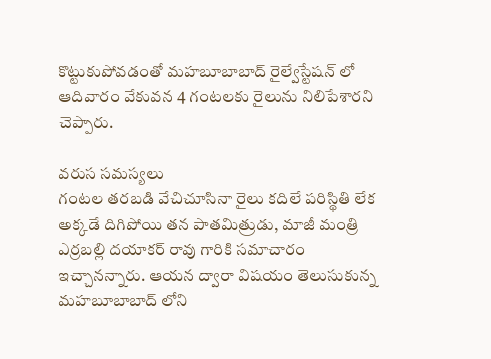కొట్టుకుపోవడంతో మహబూబాబాద్ రైల్వేస్టేషన్ లో ఆదివారం వేకువన 4 గంటలకు రైలును నిలిపేశారని చెప్పారు.

వరుస సమస్యలు
గంటల తరబడి వేచిచూసినా రైలు కదిలే పరిస్థితి లేక అక్కడే దిగిపోయి తన పాతమిత్రుడు, మాజీ మంత్రి ఎర్రబల్లి దయాకర్ రావు గారికి సమాచారం ఇచ్చానన్నారు. ఆయన ద్వారా విషయం తెలుసుకున్న మహబూబాబాద్ లోని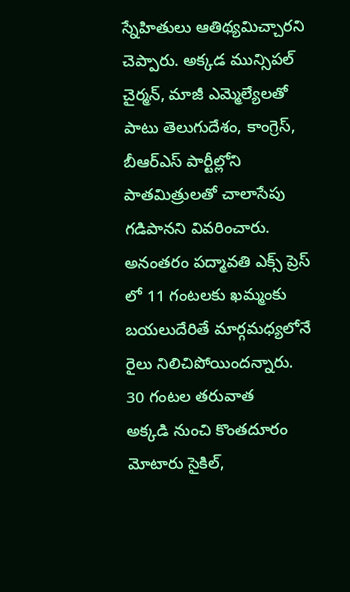స్నేహితులు ఆతిథ్యమిచ్చారని చెప్పారు. అక్కడ మున్సిపల్ చైర్మన్, మాజీ ఎమ్మెల్యేలతో పాటు తెలుగుదేశం, కాంగ్రెస్, బీఆర్ఎస్ పార్టీల్లోని పాతమిత్రులతో చాలాసేపు గడిపానని వివరించారు. అనంతరం పద్మావతి ఎక్స్ ప్రెస్ లో 11 గంటలకు ఖమ్మంకు బయలుదేరితే మార్గమధ్యలోనే రైలు నిలిచిపోయిందన్నారు.
30 గంటల తరువాత
అక్కడి నుంచి కొంతదూరం మోటారు సైకిల్,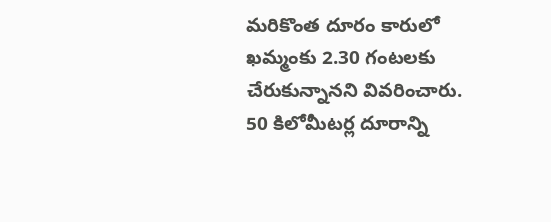మరికొంత దూరం కారులో ఖమ్మంకు 2.30 గంటలకు చేరుకున్నానని వివరించారు. 50 కిలోమీటర్ల దూరాన్ని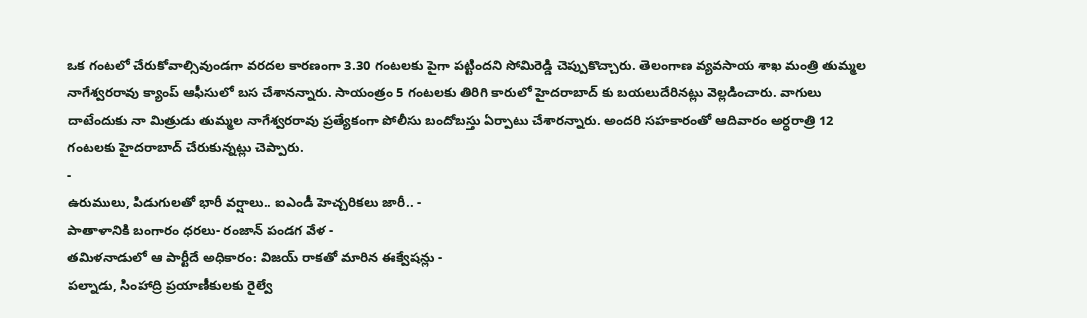ఒక గంటలో చేరుకోవాల్సివుండగా వరదల కారణంగా 3.30 గంటలకు పైగా పట్టిందని సోమిరెడ్డి చెప్పుకొచ్చారు. తెలంగాణ వ్యవసాయ శాఖ మంత్రి తుమ్మల నాగేశ్వరరావు క్యాంప్ ఆఫీసులో బస చేశానన్నారు. సాయంత్రం 5 గంటలకు తిరిగి కారులో హైదరాబాద్ కు బయలుదేరినట్లు వెల్లడించారు. వాగులు దాటేందుకు నా మిత్రుడు తుమ్మల నాగేశ్వరరావు ప్రత్యేకంగా పోలీసు బందోబస్తు ఏర్పాటు చేశారన్నారు. అందరి సహకారంతో ఆదివారం అర్ధరాత్రి 12 గంటలకు హైదరాబాద్ చేరుకున్నట్లు చెప్పారు.
-
ఉరుములు, పిడుగులతో భారీ వర్షాలు.. ఐఎండీ హెచ్చరికలు జారీ.. -
పాతాళానికి బంగారం ధరలు- రంజాన్ పండగ వేళ -
తమిళనాడులో ఆ పార్టీదే అధికారం: విజయ్ రాకతో మారిన ఈక్వేషన్లు -
పల్నాడు, సింహాద్రి ప్రయాణీకులకు రైల్వే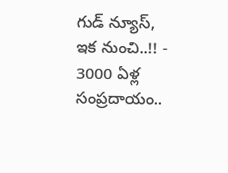గుడ్ న్యూస్, ఇక నుంచి..!! -
3000 ఏళ్ల సంప్రదాయం..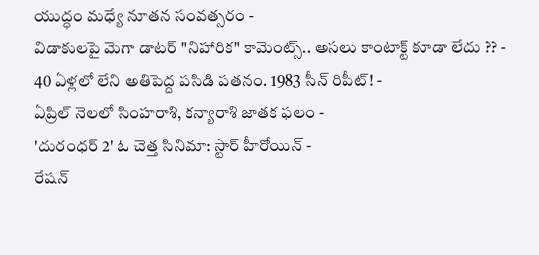యుద్ధం మధ్యే నూతన సంవత్సరం -
విడాకులపై మెగా డాటర్ "నిహారిక" కామెంట్స్.. అసలు కాంటాక్ట్ కూడా లేదు ?? -
40 ఏళ్లలో లేని అతిపెద్ద పసిడి పతనం. 1983 సీన్ రిపీట్! -
ఏప్రిల్ నెలలో సింహరాశి, కన్యారాశి జాతక ఫలం -
'దురంధర్ 2' ఓ చెత్త సినిమా: స్టార్ హీరోయిన్ -
రేషన్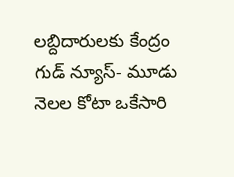లబ్దిదారులకు కేంద్రం గుడ్ న్యూస్- మూడు నెలల కోటా ఒకేసారి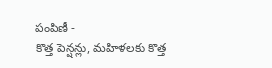పంపిణీ -
కొత్త పెన్షన్లు, మహిళలకు కొత్త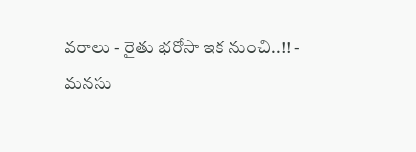వరాలు - రైతు భరోసా ఇక నుంచి..!! -
మనసు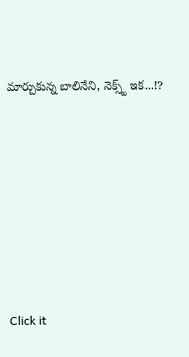మార్చుకున్న బాలినేని, నెక్స్ట్ ఇక...!?












Click it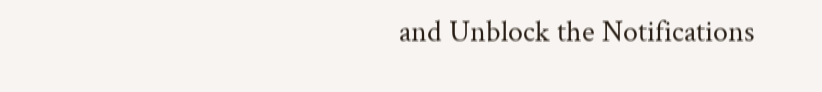and Unblock the Notifications